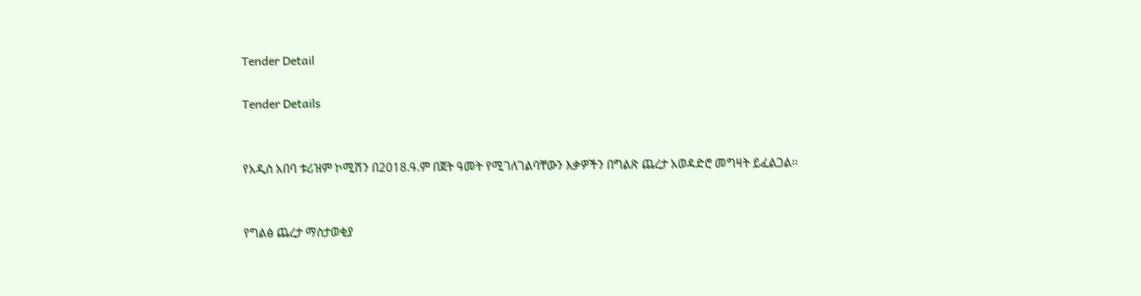Tender Detail

Tender Details


የአዲስ አበባ ቱሪዝም ኮሚሽን በ2018.ዓ.ም በጀት ዓመት የሚገለገልባቸውን እቃዎችን በግልጽ ጨረታ አወዳድሮ መግዛት ይፈልጋል፡፡


የግልፅ ጨረታ ማስታወቂያ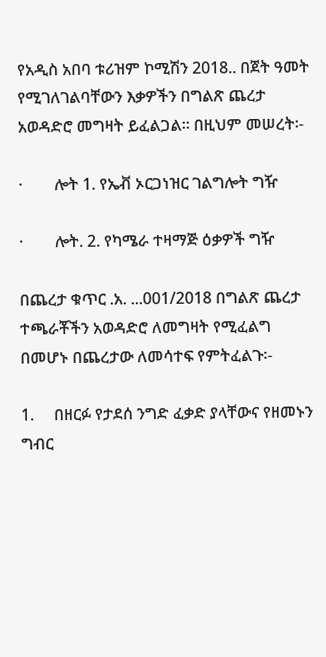የአዲስ አበባ ቱሪዝም ኮሚሽን 2018.. በጀት ዓመት የሚገለገልባቸውን እቃዎችን በግልጽ ጨረታ አወዳድሮ መግዛት ይፈልጋል፡፡ በዚህም መሠረት፡-

·        ሎት 1. የኤቭ ኦርጋነዝር ገልግሎት ግዥ

·        ሎት. 2. የካሜራ ተዛማጅ ዕቃዎች ግዥ

በጨረታ ቁጥር .አ. ...001/2018 በግልጽ ጨረታ ተጫራቾችን አወዳድሮ ለመግዛት የሚፈልግ በመሆኑ በጨረታው ለመሳተፍ የምትፈልጉ፡-

1.     በዘርፉ የታደሰ ንግድ ፈቃድ ያላቸውና የዘመኑን ግብር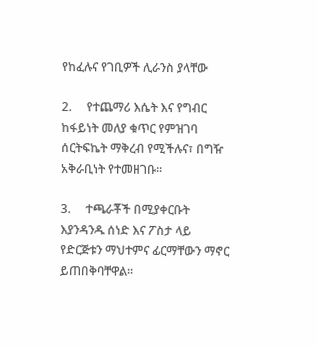የከፈሉና የገቢዎች ሊራንስ ያላቸው

2.     የተጨማሪ እሴት እና የግብር ከፋይነት መለያ ቁጥር የምዝገባ ሰርትፍኬት ማቅረብ የሚችሉና፣ በግዥ አቅራቢነት የተመዘገቡ፡፡

3.     ተጫራቾች በሚያቀርቡት እያንዳንዱ ሰነድ እና ፖስታ ላይ የድርጅቱን ማህተምና ፊርማቸውን ማኖር ይጠበቅባቸዋል፡፡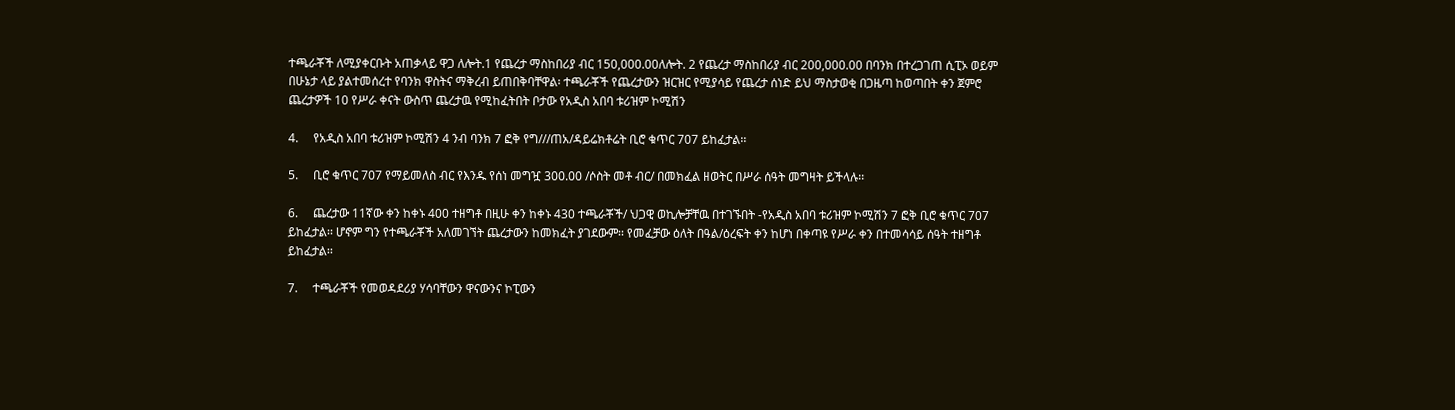ተጫራቾች ለሚያቀርቡት አጠቃላይ ዋጋ ለሎት.1 የጨረታ ማስከበሪያ ብር 150,000.00ለሎት. 2 የጨረታ ማስከበሪያ ብር 200,000.00 በባንክ በተረጋገጠ ሲፒኦ ወይም በሁኔታ ላይ ያልተመሰረተ የባንክ ዋስትና ማቅረብ ይጠበቅባቸዋል፡ ተጫራቾች የጨረታውን ዝርዝር የሚያሳይ የጨረታ ሰነድ ይህ ማስታወቂ በጋዜጣ ከወጣበት ቀን ጀምሮ ጨረታዎች 10 የሥራ ቀናት ውስጥ ጨረታዉ የሚከፈትበት ቦታው የአዲስ አበባ ቱሪዝም ኮሚሽን

4.     የአዲስ አበባ ቱሪዝም ኮሚሽን 4 ንብ ባንክ 7 ፎቅ የግ///ጠአ/ዳይሬክቶሬት ቢሮ ቁጥር 707 ይከፈታል፡፡

5.     ቢሮ ቁጥር 707 የማይመለስ ብር የእንዱ የሰነ መግዧ 300.00 /ሶስት መቶ ብር/ በመክፈል ዘወትር በሥራ ሰዓት መግዛት ይችላሉ፡፡

6.     ጨረታው 11ኛው ቀን ከቀኑ 400 ተዘግቶ በዚሁ ቀን ከቀኑ 430 ተጫራቾች/ ህጋዊ ወኪሎቻቸዉ በተገኙበት -የአዲስ አበባ ቱሪዝም ኮሚሽን 7 ፎቅ ቢሮ ቁጥር 707 ይከፈታል፡፡ ሆኖም ግን የተጫራቾች አለመገኘት ጨረታውን ከመክፈት ያገደውም፡፡ የመፈቻው ዕለት በዓል/ዕረፍት ቀን ከሆነ በቀጣዩ የሥራ ቀን በተመሳሳይ ሰዓት ተዘግቶ ይከፈታል፡፡

7.     ተጫራቾች የመወዳደሪያ ሃሳባቸውን ዋናውንና ኮፒውን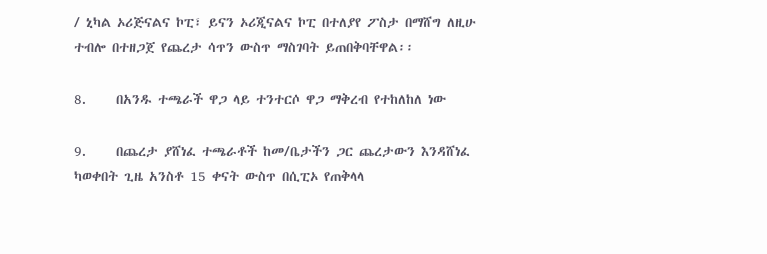/ ኒካል ኦሪጅናልና ኮፒ፣ ይናን ኦሪጂናልና ኮፒ በተለያየ ፖስታ በማሸግ ለዚሁ ተብሎ በተዘጋጀ የጨረታ ሳጥን ውስጥ ማስገባት ይጠበቅባቸዋል፡፡

8.     በአንዱ ተጫራች ዋጋ ላይ ተንተርሶ ዋጋ ማቅረብ የተከለከለ ነው

9.     በጨረታ ያሸነፈ ተጫራቶች ከመ/ቤታችን ጋር ጨረታውን እንዳሸነፈ ካወቀበት ጊዜ አንስቶ 15 ቀናት ውስጥ በሲፒኦ የጠቅላላ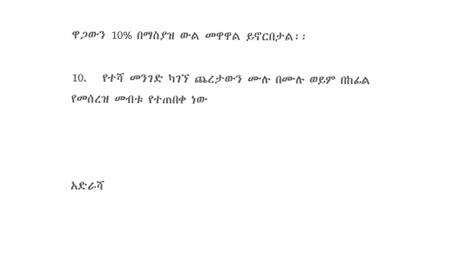ዋጋውን 10% በማስያዝ ውል መዋዋል ይኖርበታል፡፡

10.   የተሻ መንገድ ካገኘ ጨረታውን ሙሉ በሙሉ ወይም በከፊል የመሰረዝ መብቱ የተጠበቀ ነው



አድራሻ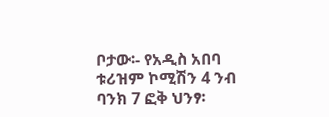ቦታው፡- የአዲስ አበባ ቱሪዝም ኮሚሽን 4 ንብ ባንክ 7 ፎቅ ህንፃ፡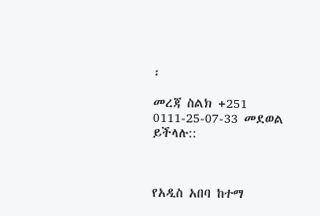፡

መረጃ ስልክ +251 0111-25-07-33 መደወል ይችላሉ::



የአዲስ አበባ ከተማ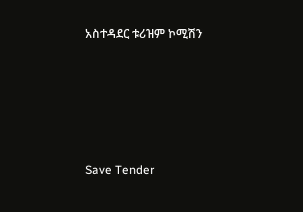አስተዳደር ቱሪዝም ኮሚሽን





Save Tender